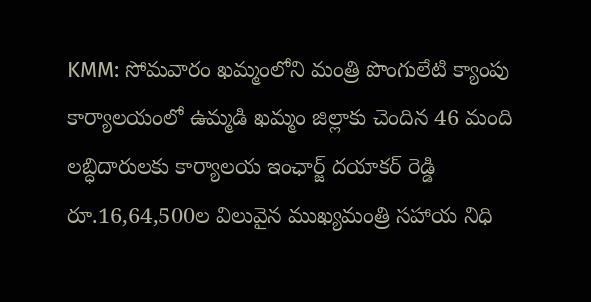KMM: సోమవారం ఖమ్మంలోని మంత్రి పొంగులేటి క్యాంపు కార్యాలయంలో ఉమ్మడి ఖమ్మం జిల్లాకు చెందిన 46 మంది లబ్ధిదారులకు కార్యాలయ ఇంఛార్జ్ దయాకర్ రెడ్డి రూ.16,64,500ల విలువైన ముఖ్యమంత్రి సహాయ నిధి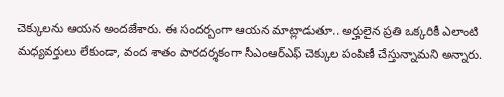చెక్కులను ఆయన అందజేశారు. ఈ సందర్బంగా ఆయన మాట్లాడుతూ.. అర్హులైన ప్రతి ఒక్కరికీ ఎలాంటి మధ్యవర్తులు లేకుండా, వంద శాతం పారదర్శకంగా సీఎంఆర్ఎఫ్ చెక్కుల పంపిణీ చేస్తున్నామని అన్నారు.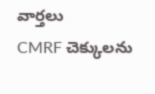వార్తలు
CMRF చెక్కులను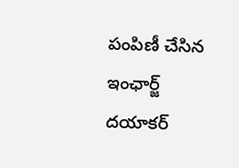పంపిణీ చేసిన ఇంఛార్జ్ దయాకర్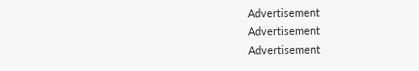Advertisement
Advertisement
Advertisement